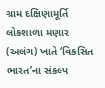ગ્રામ દક્ષિણામૂર્તિ લોકશાળા મણાર (અલંગ) ખાતે ‘વિકસિત ભારત’ના સંકલ્પ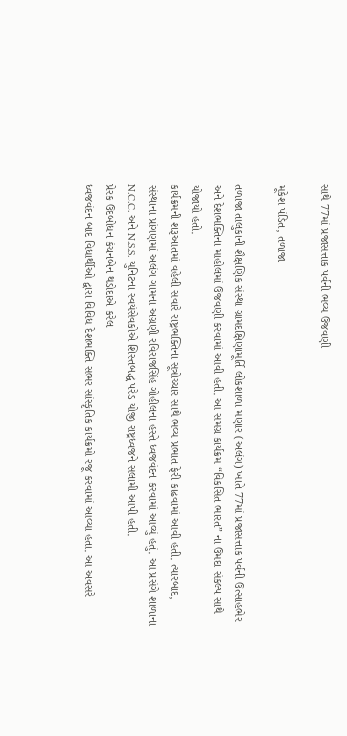સાથે 77માં પ્રજાસત્તાક પર્વની ભવ્ય ઉજવણી

મૂકેશ પંડિત, તળાજા

તળાજા તાલુકાની શૈક્ષણિક સંસ્થા ગ્રામદક્ષિણામૂર્તિ લોકશાળા મણાર (અલંગ) ખાતે 77માં પ્રજાસત્તાક પર્વની ઉત્સાહભેર અને દેશભક્તિના માહોલમાં ઉજવણી કરવામાં આવી હતી. આ સમગ્ર કાર્યક્રમ “વિકસિત ભારત” ના ઉમદા સંકલ્પ સાથે યોજાયો હતો.
કાર્યક્રમની શરૂઆતમાં વહેલી સવારે રાષ્ટ્રભક્તિના સૂત્રોચ્ચાર સાથે ભવ્ય પ્રભાત ફેરી કાઢવામાં આવી હતી. ત્યારબાદ, સંસ્થાના પ્રાંગણમાં અલંગ ગામના અગ્રણી રવિરાજસિંહ ગોહીલના હસ્તે ધ્વજવંદન કરવામાં આવ્યું હતું. આ પ્રસંગે શાળાના N.C.C. અને N.S.S. યુનિટના સ્વયંસેવકોએ શિસ્તબદ્ધ પરેડ યોજી રાષ્ટ્રધ્વજને સલામી આપી હતી.
પ્રેરક ઉદબોધન કંચનબેન થડોદાએ કરેલ
ધ્વજવંદન બાદ વિધાર્થીઓ દ્વારા વિવિધ દેશભક્તિ સભર સાંસ્કૃતિક કાર્યક્રમો રજૂ કરવામાં આવ્યા હતા. આ અવસરે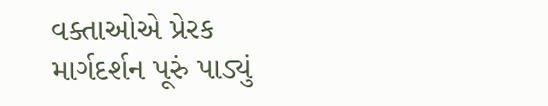વક્તાઓએ પ્રેરક માર્ગદર્શન પૂરું પાડ્યું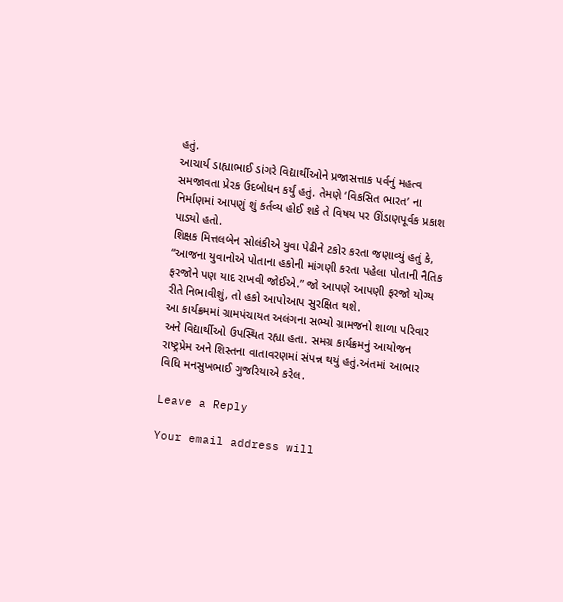હતું.
આચાર્ય ડાહ્યાભાઈ ડાંગરે વિદ્યાર્થીઓને પ્રજાસત્તાક પર્વનું મહત્વ સમજાવતા પ્રેરક ઉદબોધન કર્યું હતું. તેમણે ‘વિકસિત ભારત’ ના નિર્માણમાં આપણું શું કર્તવ્ય હોઈ શકે તે વિષય પર ઊંડાણપૂર્વક પ્રકાશ પાડ્યો હતો.
શિક્ષક મિત્તલબેન સોલંકીએ યુવા પેઢીને ટકોર કરતા જણાવ્યું હતું કે, “આજના યુવાનોએ પોતાના હકોની માંગણી કરતા પહેલા પોતાની નૈતિક ફરજોને પણ યાદ રાખવી જોઈએ.” જો આપણે આપણી ફરજો યોગ્ય રીતે નિભાવીશું, તો હકો આપોઆપ સુરક્ષિત થશે.
આ કાર્યક્રમમાં ગ્રામપંચાયત અલંગના સભ્યો ગ્રામજનો શાળા પરિવાર અને વિદ્યાર્થીઓ ઉપસ્થિત રહ્યા હતા. સમગ્ર કાર્યક્રમનું આયોજન રાષ્ટ્રપ્રેમ અને શિસ્તના વાતાવરણમાં સંપન્ન થયું હતું.અંતમાં આભાર વિધિ મનસુખભાઈ ગુજરિયાએ કરેલ.

Leave a Reply

Your email address will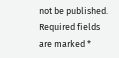not be published. Required fields are marked *